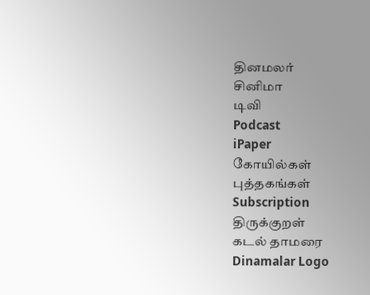தினமலர்
சினிமா
டிவி
Podcast
iPaper
கோயில்கள்
புத்தகங்கள்
Subscription
திருக்குறள்
கடல் தாமரை
Dinamalar Logo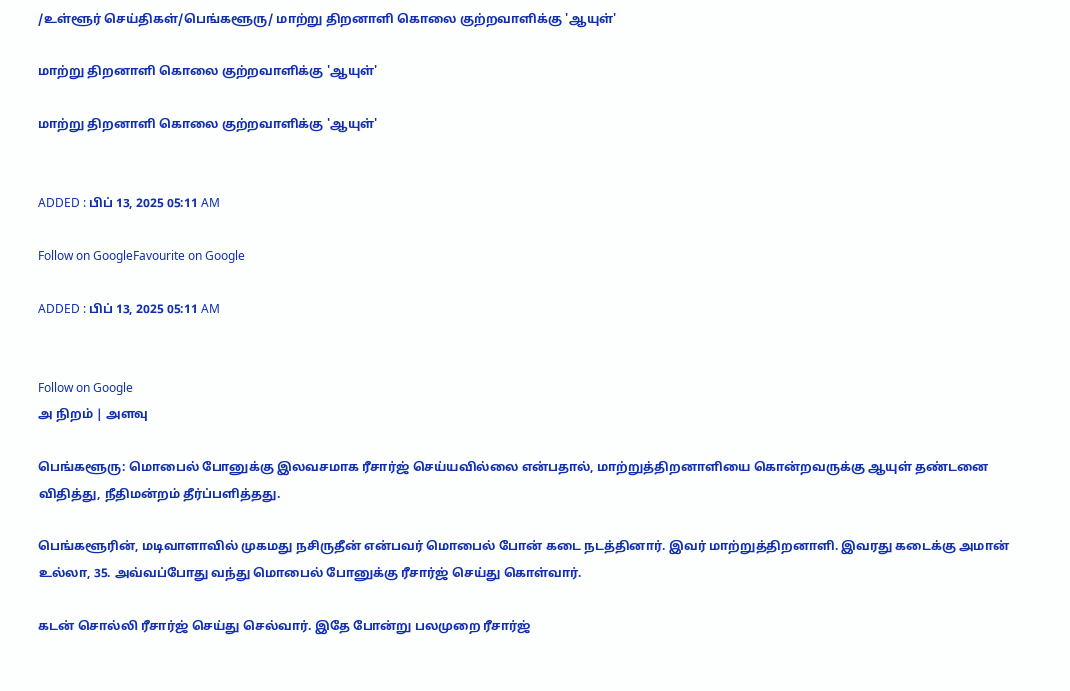/உள்ளூர் செய்திகள்/பெங்களூரு/ மாற்று திறனாளி கொலை குற்றவாளிக்கு 'ஆயுள்'

மாற்று திறனாளி கொலை குற்றவாளிக்கு 'ஆயுள்'

மாற்று திறனாளி கொலை குற்றவாளிக்கு 'ஆயுள்'


ADDED : பிப் 13, 2025 05:11 AM

Follow on GoogleFavourite on Google

ADDED : பிப் 13, 2025 05:11 AM


Follow on Google
அ நிறம் | அளவு

பெங்களூரு: மொபைல் போனுக்கு இலவசமாக ரீசார்ஜ் செய்யவில்லை என்பதால், மாற்றுத்திறனாளியை கொன்றவருக்கு ஆயுள் தண்டனை விதித்து, நீதிமன்றம் தீர்ப்பளித்தது.

பெங்களூரின், மடிவாளாவில் முகமது நசிருதீன் என்பவர் மொபைல் போன் கடை நடத்தினார். இவர் மாற்றுத்திறனாளி. இவரது கடைக்கு அமான் உல்லா, 35. அவ்வப்போது வந்து மொபைல் போனுக்கு ரீசார்ஜ் செய்து கொள்வார்.

கடன் சொல்லி ரீசார்ஜ் செய்து செல்வார். இதே போன்று பலமுறை ரீசார்ஜ்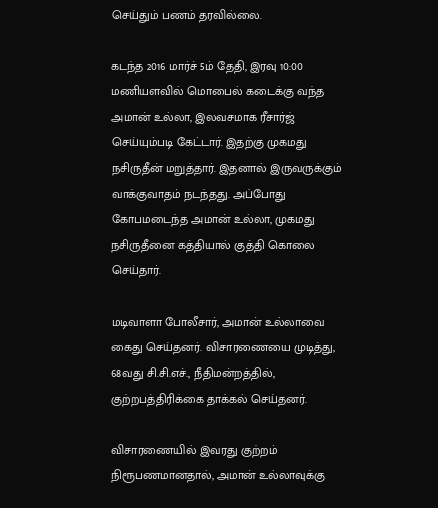செய்தும் பணம் தரவில்லை.

கடந்த 2016 மார்ச் 5ம் தேதி, இரவு 10:00 மணியளவில் மொபைல் கடைக்கு வந்த அமான் உல்லா, இலவசமாக ரீசார்ஜ் செய்யும்படி கேட்டார். இதற்கு முகமது நசிருதீன் மறுத்தார். இதனால் இருவருக்கும் வாக்குவாதம் நடந்தது. அப்போது கோபமடைந்த அமான் உல்லா, முகமது நசிருதீனை கத்தியால் குத்தி கொலை செய்தார்.

மடிவாளா போலீசார், அமான் உல்லாவை கைது செய்தனர். விசாரணையை முடித்து, 68வது சி.சி.எச்., நீதிமன்றத்தில், குற்றபத்திரிக்கை தாக்கல் செய்தனர்.

விசாரணையில் இவரது குற்றம் நிரூபணமானதால், அமான் உல்லாவுக்கு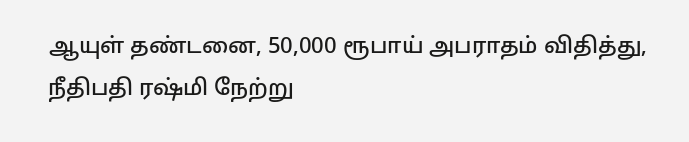ஆயுள் தண்டனை, 50,000 ரூபாய் அபராதம் விதித்து, நீதிபதி ரஷ்மி நேற்று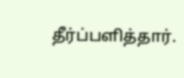தீர்ப்பளித்தார்.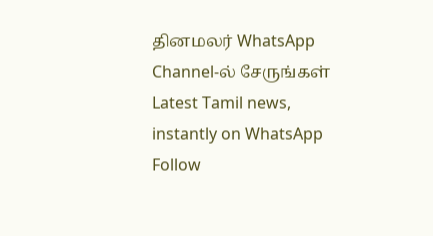தினமலர் WhatsApp Channel-ல் சேருங்கள்
Latest Tamil news, instantly on WhatsApp
Follow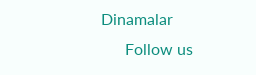Dinamalar
      Follow us